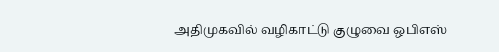அதிமுகவில் வழிகாட்டு குழுவை ஒபிஎஸ்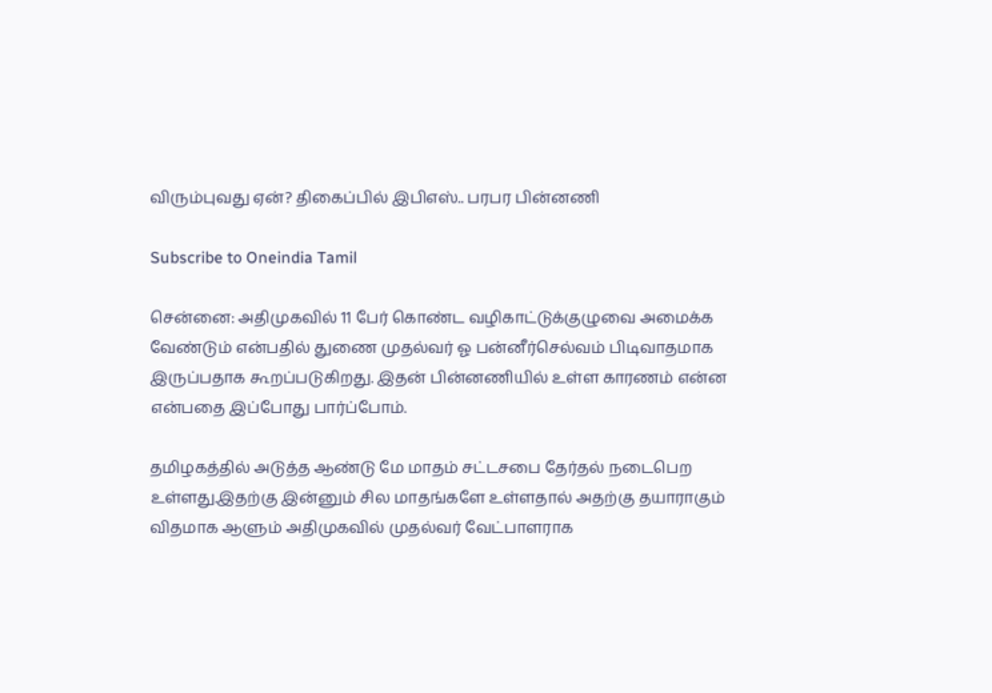விரும்புவது ஏன்? திகைப்பில் இபிஎஸ்.. பரபர பின்னணி

Subscribe to Oneindia Tamil

சென்னை: அதிமுகவில் 11 பேர் கொண்ட வழிகாட்டுக்குழுவை அமைக்க வேண்டும் என்பதில் துணை முதல்வர் ஓ பன்னீர்செல்வம் பிடிவாதமாக இருப்பதாக கூறப்படுகிறது. இதன் பின்னணியில் உள்ள காரணம் என்ன என்பதை இப்போது பார்ப்போம்.

தமிழகத்தில் அடுத்த ஆண்டு மே மாதம் சட்டசபை தேர்தல் நடைபெற உள்ளது.இதற்கு இன்னும் சில மாதங்களே உள்ளதால் அதற்கு தயாராகும் விதமாக ஆளும் அதிமுகவில் முதல்வர் வேட்பாளராக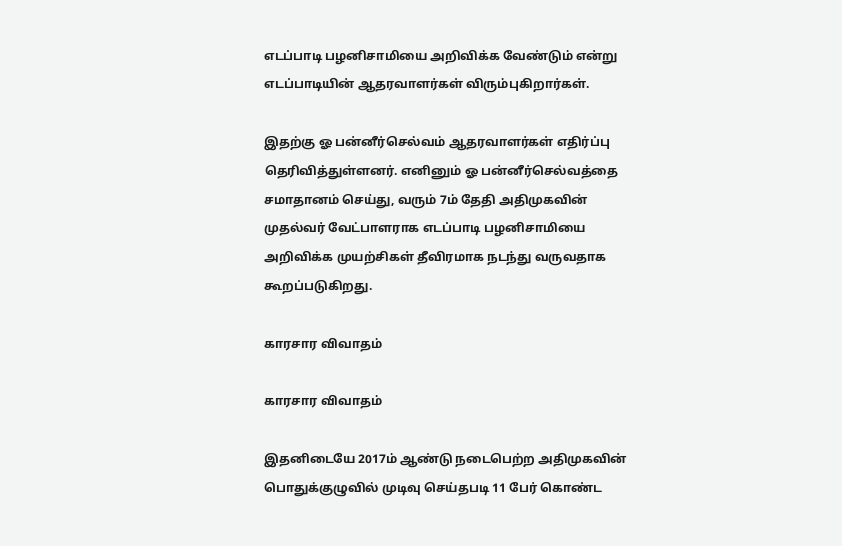எடப்பாடி பழனிசாமியை அறிவிக்க வேண்டும் என்று எடப்பாடியின் ஆதரவாளர்கள் விரும்புகிறார்கள்.

இதற்கு ஓ பன்னீர்செல்வம் ஆதரவாளர்கள் எதிர்ப்பு தெரிவித்துள்ளனர். எனினும் ஓ பன்னீர்செல்வத்தை சமாதானம் செய்து, வரும் 7ம் தேதி அதிமுகவின் முதல்வர் வேட்பாளராக எடப்பாடி பழனிசாமியை அறிவிக்க முயற்சிகள் தீவிரமாக நடந்து வருவதாக கூறப்படுகிறது.

காரசார விவாதம்

காரசார விவாதம்

இதனிடையே 2017ம் ஆண்டு நடைபெற்ற அதிமுகவின் பொதுக்குழுவில் முடிவு செய்தபடி 11 பேர் கொண்ட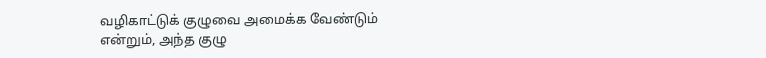வழிகாட்டுக் குழுவை அமைக்க வேண்டும் என்றும், அந்த குழு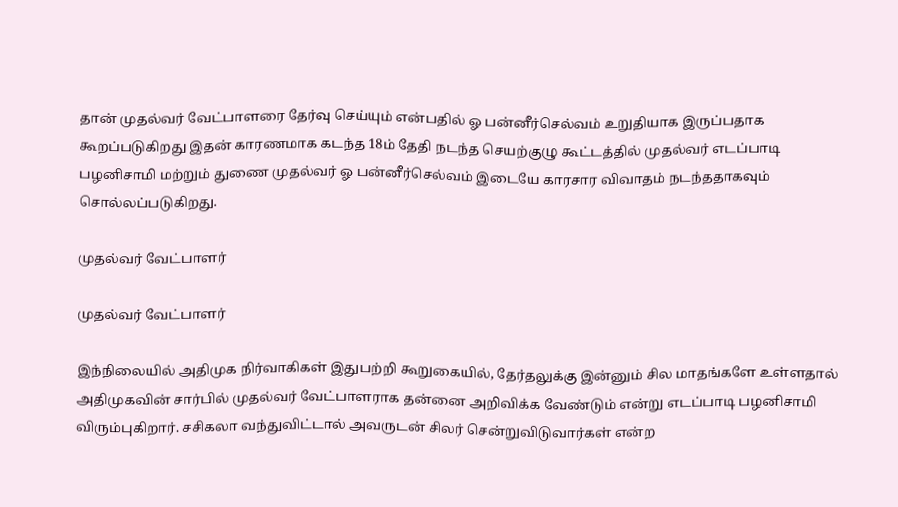தான் முதல்வர் வேட்பாளரை தேர்வு செய்யும் என்பதில் ஓ பன்னீர்செல்வம் உறுதியாக இருப்பதாக கூறப்படுகிறது இதன் காரணமாக கடந்த 18ம் தேதி நடந்த செயற்குழு கூட்டத்தில் முதல்வர் எடப்பாடி பழனிசாமி மற்றும் துணை முதல்வர் ஓ பன்னீர்செல்வம் இடையே காரசார விவாதம் நடந்ததாகவும் சொல்லப்படுகிறது.

முதல்வர் வேட்பாளர்

முதல்வர் வேட்பாளர்

இந்நிலையில் அதிமுக நிர்வாகிகள் இதுபற்றி கூறுகையில், தேர்தலுக்கு இன்னும் சில மாதங்களே உள்ளதால் அதிமுகவின் சார்பில் முதல்வர் வேட்பாளராக தன்னை அறிவிக்க வேண்டும் என்று எடப்பாடி பழனிசாமி விரும்புகிறார். சசிகலா வந்துவிட்டால் அவருடன் சிலர் சென்றுவிடுவார்கள் என்ற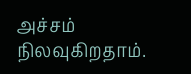அச்சம் நிலவுகிறதாம்.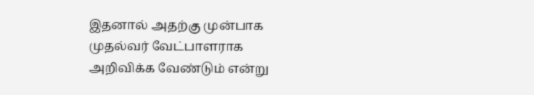இதனால் அதற்கு முன்பாக முதல்வர் வேட்பாளராக அறிவிக்க வேண்டும் என்று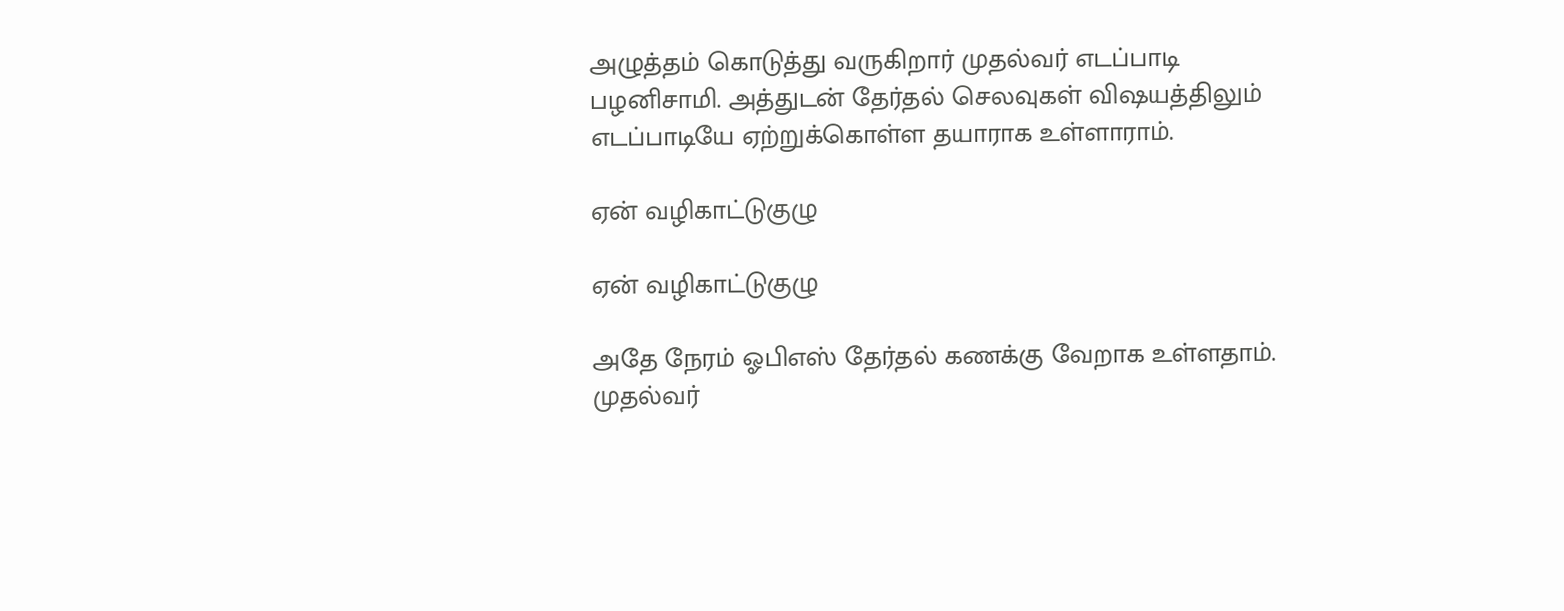அழுத்தம் கொடுத்து வருகிறார் முதல்வர் எடப்பாடி பழனிசாமி. அத்துடன் தேர்தல் செலவுகள் விஷயத்திலும் எடப்பாடியே ஏற்றுக்கொள்ள தயாராக உள்ளாராம்.

ஏன் வழிகாட்டுகுழு

ஏன் வழிகாட்டுகுழு

அதே நேரம் ஓபிஎஸ் தேர்தல் கணக்கு வேறாக உள்ளதாம். முதல்வர்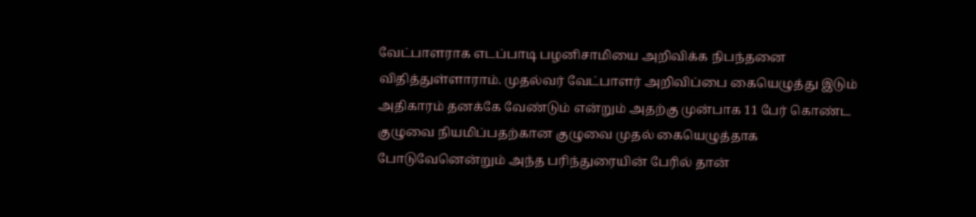வேட்பாளராக எடப்பாடி பழனிசாமியை அறிவிக்க நிபந்தனை விதித்துள்ளாராம். முதல்வர் வேட்பாளர் அறிவிப்பை கையெழுத்து இடும் அதிகாரம் தனக்கே வேண்டும் என்றும் அதற்கு முன்பாக 11 பேர் கொண்ட குழுவை நியமிப்பதற்கான குழுவை முதல் கையெழுத்தாக போடுவேனென்றும் அந்த பரிந்துரையின் பேரில் தான்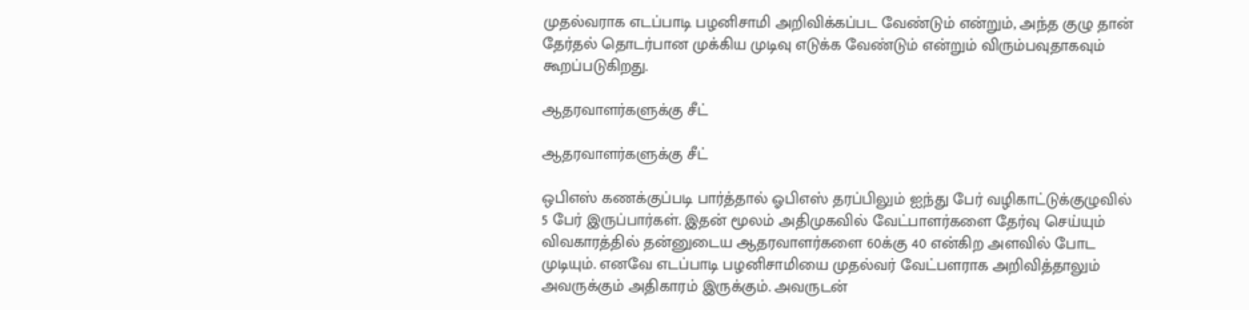முதல்வராக எடப்பாடி பழனிசாமி அறிவிக்கப்பட வேண்டும் என்றும், அந்த குழு தான் தேர்தல் தொடர்பான முக்கிய முடிவு எடுக்க வேண்டும் என்றும் விரும்பவுதாகவும் கூறப்படுகிறது.

ஆதரவாளர்களுக்கு சீட்

ஆதரவாளர்களுக்கு சீட்

ஒபிஎஸ் கணக்குப்படி பார்த்தால் ஓபிஎஸ் தரப்பிலும் ஐந்து பேர் வழிகாட்டுக்குழுவில் 5 பேர் இருப்பார்கள். இதன் மூலம் அதிமுகவில் வேட்பாளர்களை தேர்வு செய்யும் விவகாரத்தில் தன்னுடைய ஆதரவாளர்களை 60க்கு 40 என்கிற அளவில் போட முடியும். எனவே எடப்பாடி பழனிசாமியை முதல்வர் வேட்பளராக அறிவித்தாலும் அவருக்கும் அதிகாரம் இருக்கும். அவருடன்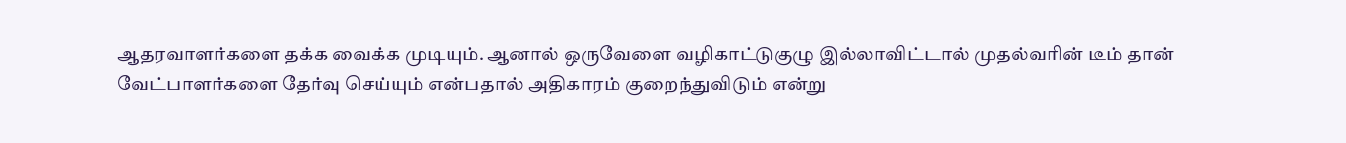ஆதரவாளர்களை தக்க வைக்க முடியும். ஆனால் ஒருவேளை வழிகாட்டுகுழு இல்லாவிட்டால் முதல்வரின் டீம் தான் வேட்பாளர்களை தேர்வு செய்யும் என்பதால் அதிகாரம் குறைந்துவிடும் என்று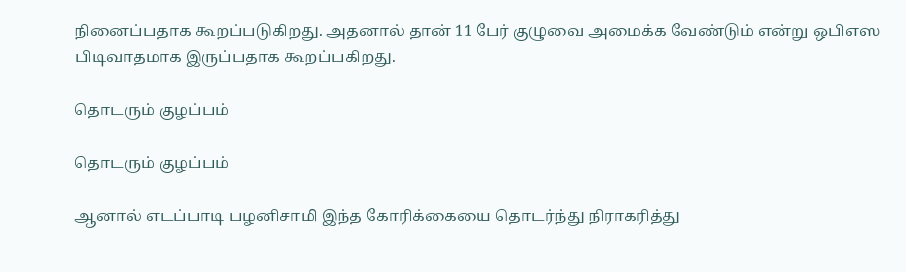நினைப்பதாக கூறப்படுகிறது. அதனால் தான் 11 பேர் குழுவை அமைக்க வேண்டும் என்று ஒபிஎஸ பிடிவாதமாக இருப்பதாக கூறப்பகிறது.

தொடரும் குழப்பம்

தொடரும் குழப்பம்

ஆனால் எடப்பாடி பழனிசாமி இந்த கோரிக்கையை தொடர்ந்து நிராகரித்து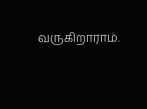வருகிறாராம்.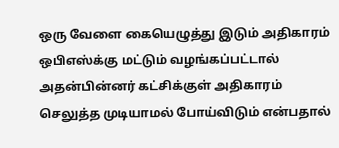ஒரு வேளை கையெழுத்து இடும் அதிகாரம் ஒபிஎஸ்க்கு மட்டும் வழங்கப்பட்டால் அதன்பின்னர் கட்சிக்குள் அதிகாரம் செலுத்த முடியாமல் போய்விடும் என்பதால்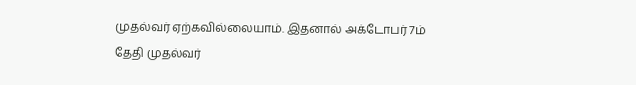முதல்வர் ஏற்கவில்லையாம். இதனால் அக்டோபர் 7ம் தேதி முதல்வர்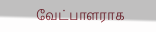வேட்பாளராக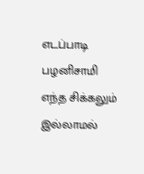எடப்பாடி பழனிசாமி எந்த சிக்கலும் இல்லாமல்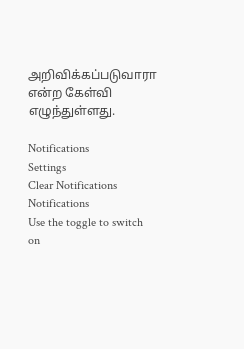அறிவிக்கப்படுவாரா என்ற கேள்வி எழுந்துள்ளது.

Notifications
Settings
Clear Notifications
Notifications
Use the toggle to switch on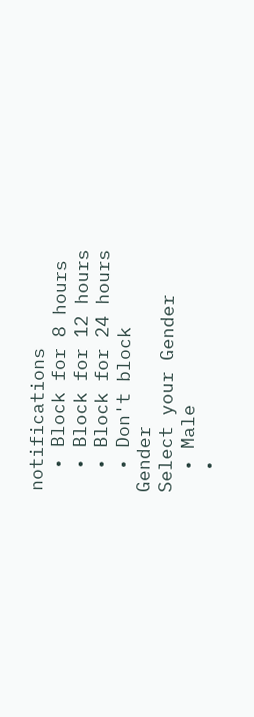notifications
  • Block for 8 hours
  • Block for 12 hours
  • Block for 24 hours
  • Don't block
Gender
Select your Gender
  • Male
  •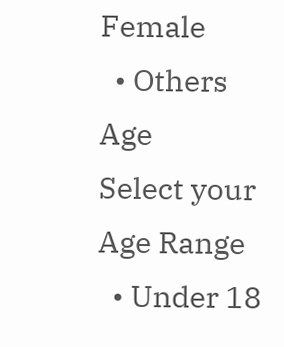Female
  • Others
Age
Select your Age Range
  • Under 18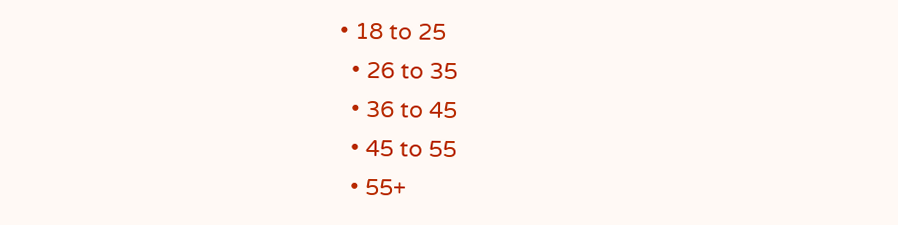• 18 to 25
  • 26 to 35
  • 36 to 45
  • 45 to 55
  • 55+